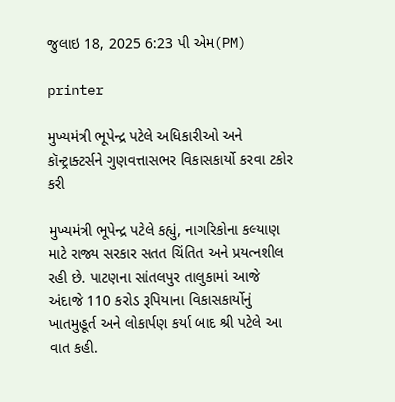જુલાઇ 18, 2025 6:23 પી એમ(PM)

printer

મુખ્યમંત્રી ભૂપેન્દ્ર પટેલે અધિકારીઓ અને કૉન્ટ્રાક્ટર્સને ગુણવત્તાસભર વિકાસકાર્યો કરવા ટકોર કરી

મુખ્યમંત્રી ભૂપેન્દ્ર પટેલે કહ્યું, નાગરિકોના કલ્યાણ માટે રાજ્ય સરકાર સતત ચિંતિત અને પ્રયત્નશીલ રહી છે. પાટણના સાંતલપુર તાલુકામાં આજે અંદાજે 110 કરોડ રૂપિયાના વિકાસકાર્યોનું ખાતમુહૂર્ત અને લોકાર્પણ કર્યા બાદ શ્રી પટેલે આ વાત કહી.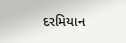દરમિયાન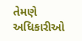તેમણે અધિકારીઓ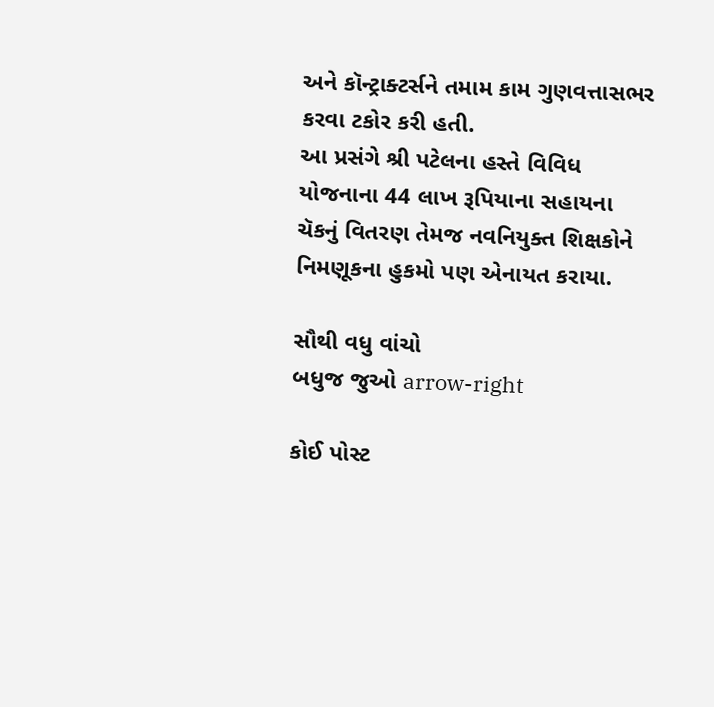અને કૉન્ટ્રાક્ટર્સને તમામ કામ ગુણવત્તાસભર કરવા ટકોર કરી હતી.
આ પ્રસંગે શ્રી પટેલના હસ્તે વિવિધ યોજનાના 44 લાખ રૂપિયાના સહાયના ચૅકનું વિતરણ તેમજ નવનિયુક્ત શિક્ષકોને નિમણૂકના હુકમો પણ એનાયત કરાયા.

સૌથી વધુ વાંચો
બધુજ જુઓ arrow-right

કોઈ પોસ્ટ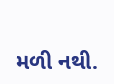મળી નથી.